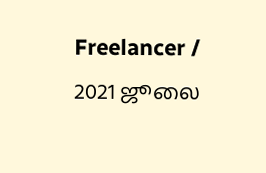Freelancer / 2021 ஜூலை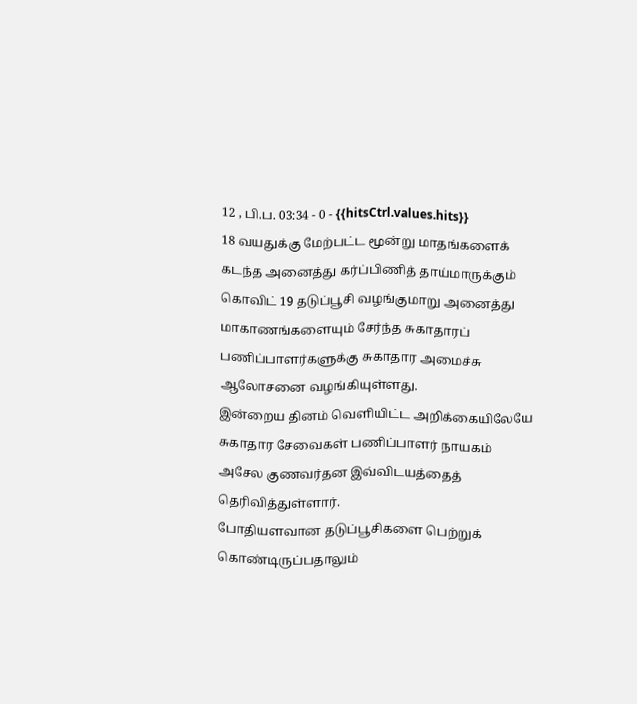12 , பி.ப. 03:34 - 0 - {{hitsCtrl.values.hits}}
18 வயதுக்கு மேற்பட்ட மூன்று மாதங்களைக் கடந்த அனைத்து கர்ப்பிணித் தாய்மாருக்கும் கொவிட் 19 தடுப்பூசி வழங்குமாறு அனைத்து மாகாணங்களையும் சேர்ந்த சுகாதாரப் பணிப்பாளர்களுக்கு சுகாதார அமைச்சு ஆலோசனை வழங்கியுள்ளது.
இன்றைய தினம் வெளியிட்ட அறிக்கையிலேயே சுகாதார சேவைகள் பணிப்பாளர் நாயகம் அசேல குணவர்தன இவ்விடயத்தைத் தெரிவித்துள்ளார்.
போதியளவான தடுப்பூசிகளை பெற்றுக் கொண்டிருப்பதாலும்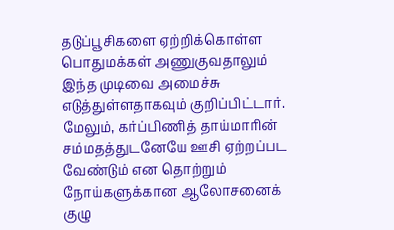தடுப்பூசிகளை ஏற்றிக்கொள்ள பொதுமக்கள் அணுகுவதாலும் இந்த முடிவை அமைச்சு எடுத்துள்ளதாகவும் குறிப்பிட்டார்.
மேலும், கர்ப்பிணித் தாய்மாரின் சம்மதத்துடனேயே ஊசி ஏற்றப்பட வேண்டும் என தொற்றும் நோய்களுக்கான ஆலோசனைக் குழு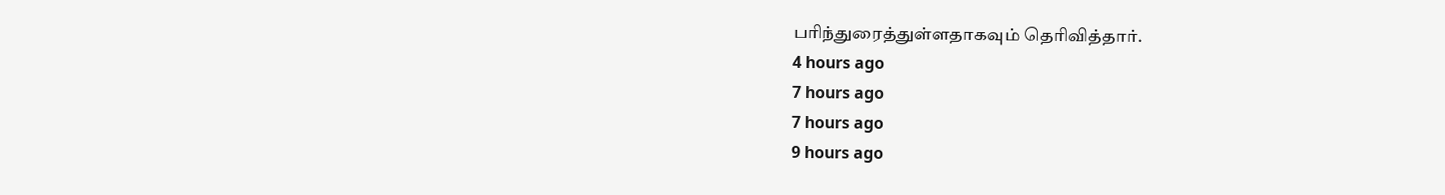பரிந்துரைத்துள்ளதாகவும் தெரிவித்தார்.
4 hours ago
7 hours ago
7 hours ago
9 hours ago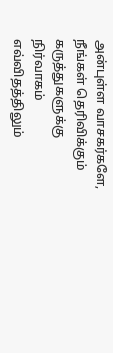அன்புள்ள வாசகர்களே,
நீங்கள் தெரிவிக்கும் கருத்துகளுக்கு நிர்வாகம் எவ்விதத்திலும்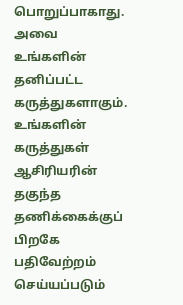பொறுப்பாகாது. அவை உங்களின் தனிப்பட்ட கருத்துகளாகும். உங்களின் கருத்துகள் ஆசிரியரின் தகுந்த தணிக்கைக்குப் பிறகே பதிவேற்றம் செய்யப்படும்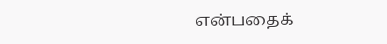என்பதைக்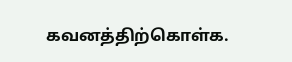கவனத்திற்கொள்க.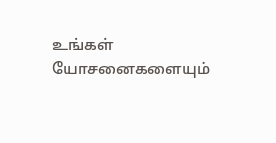உங்கள் யோசனைகளையும்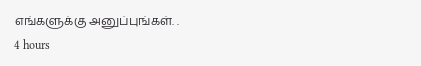எங்களுக்கு அனுப்புங்கள். .
4 hours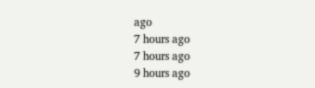ago
7 hours ago
7 hours ago
9 hours ago